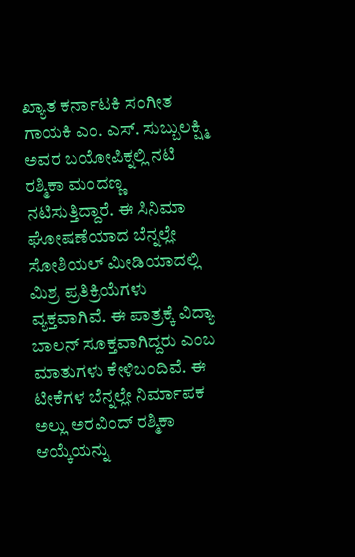ಖ್ಯಾತ ಕರ್ನಾಟಕಿ ಸಂಗೀತ ಗಾಯಕಿ ಎಂ. ಎಸ್. ಸುಬ್ಬುಲಕ್ಷ್ಮಿ ಅವರ ಬಯೋಪಿಕ್ನಲ್ಲಿ ನಟಿ ರಶ್ಮಿಕಾ ಮಂದಣ್ಣ ನಟಿಸುತ್ತಿದ್ದಾರೆ. ಈ ಸಿನಿಮಾ ಘೋಷಣೆಯಾದ ಬೆನ್ನಲ್ಲೇ ಸೋಶಿಯಲ್ ಮೀಡಿಯಾದಲ್ಲಿ ಮಿಶ್ರ ಪ್ರತಿಕ್ರಿಯೆಗಳು ವ್ಯಕ್ತವಾಗಿವೆ. ಈ ಪಾತ್ರಕ್ಕೆ ವಿದ್ಯಾ ಬಾಲನ್ ಸೂಕ್ತವಾಗಿದ್ದರು ಎಂಬ ಮಾತುಗಳು ಕೇಳಿಬಂದಿವೆ. ಈ ಟೀಕೆಗಳ ಬೆನ್ನಲ್ಲೇ ನಿರ್ಮಾಪಕ ಅಲ್ಲು ಅರವಿಂದ್ ರಶ್ಮಿಕಾ ಆಯ್ಕೆಯನ್ನು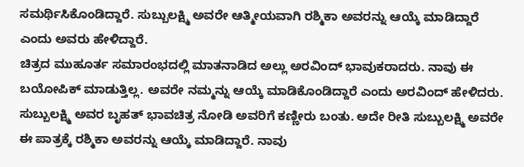ಸಮರ್ಥಿಸಿಕೊಂಡಿದ್ದಾರೆ. ಸುಬ್ಬುಲಕ್ಷ್ಮಿ ಅವರೇ ಆತ್ಮೀಯವಾಗಿ ರಶ್ಮಿಕಾ ಅವರನ್ನು ಆಯ್ಕೆ ಮಾಡಿದ್ದಾರೆ ಎಂದು ಅವರು ಹೇಳಿದ್ದಾರೆ.
ಚಿತ್ರದ ಮುಹೂರ್ತ ಸಮಾರಂಭದಲ್ಲಿ ಮಾತನಾಡಿದ ಅಲ್ಲು ಅರವಿಂದ್ ಭಾವುಕರಾದರು. ನಾವು ಈ ಬಯೋಪಿಕ್ ಮಾಡುತ್ತಿಲ್ಲ. ಅವರೇ ನಮ್ಮನ್ನು ಆಯ್ಕೆ ಮಾಡಿಕೊಂಡಿದ್ದಾರೆ ಎಂದು ಅರವಿಂದ್ ಹೇಳಿದರು. ಸುಬ್ಬುಲಕ್ಷ್ಮಿ ಅವರ ಬೃಹತ್ ಭಾವಚಿತ್ರ ನೋಡಿ ಅವರಿಗೆ ಕಣ್ಣೀರು ಬಂತು. ಅದೇ ರೀತಿ ಸುಬ್ಬುಲಕ್ಷ್ಮಿ ಅವರೇ ಈ ಪಾತ್ರಕ್ಕೆ ರಶ್ಮಿಕಾ ಅವರನ್ನು ಆಯ್ಕೆ ಮಾಡಿದ್ದಾರೆ. ನಾವು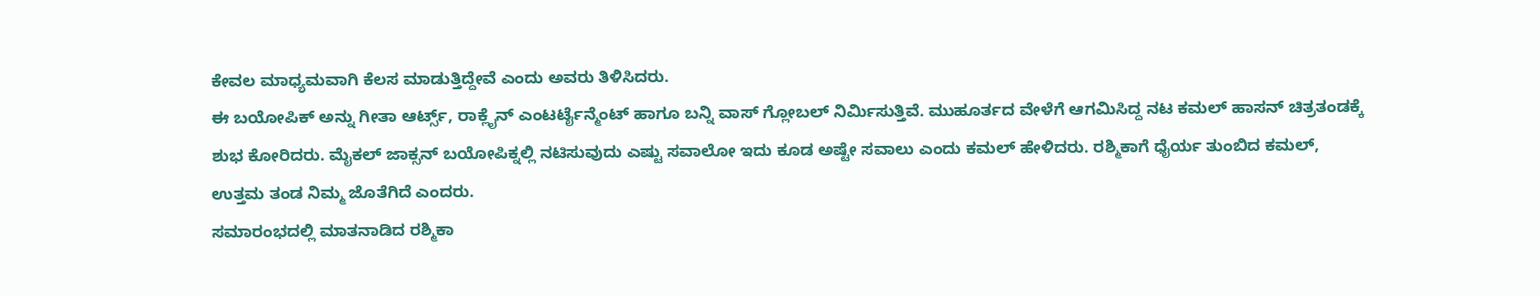ಕೇವಲ ಮಾಧ್ಯಮವಾಗಿ ಕೆಲಸ ಮಾಡುತ್ತಿದ್ದೇವೆ ಎಂದು ಅವರು ತಿಳಿಸಿದರು.
ಈ ಬಯೋಪಿಕ್ ಅನ್ನು ಗೀತಾ ಆರ್ಟ್ಸ್, ರಾಕ್ಲೈನ್ ಎಂಟರ್ಟೈನ್ಮೆಂಟ್ ಹಾಗೂ ಬನ್ನಿ ವಾಸ್ ಗ್ಲೋಬಲ್ ನಿರ್ಮಿಸುತ್ತಿವೆ. ಮುಹೂರ್ತದ ವೇಳೆಗೆ ಆಗಮಿಸಿದ್ದ ನಟ ಕಮಲ್ ಹಾಸನ್ ಚಿತ್ರತಂಡಕ್ಕೆ ಶುಭ ಕೋರಿದರು. ಮೈಕಲ್ ಜಾಕ್ಸನ್ ಬಯೋಪಿಕ್ನಲ್ಲಿ ನಟಿಸುವುದು ಎಷ್ಟು ಸವಾಲೋ ಇದು ಕೂಡ ಅಷ್ಟೇ ಸವಾಲು ಎಂದು ಕಮಲ್ ಹೇಳಿದರು. ರಶ್ಮಿಕಾಗೆ ಧೈರ್ಯ ತುಂಬಿದ ಕಮಲ್, ಉತ್ತಮ ತಂಡ ನಿಮ್ಮ ಜೊತೆಗಿದೆ ಎಂದರು.
ಸಮಾರಂಭದಲ್ಲಿ ಮಾತನಾಡಿದ ರಶ್ಮಿಕಾ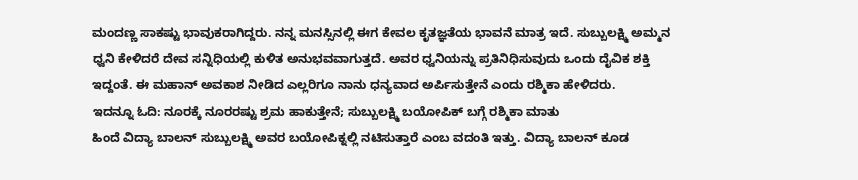ಮಂದಣ್ಣ ಸಾಕಷ್ಟು ಭಾವುಕರಾಗಿದ್ದರು. ನನ್ನ ಮನಸ್ಸಿನಲ್ಲಿ ಈಗ ಕೇವಲ ಕೃತಜ್ಞತೆಯ ಭಾವನೆ ಮಾತ್ರ ಇದೆ. ಸುಬ್ಬುಲಕ್ಷ್ಮಿ ಅಮ್ಮನ ಧ್ವನಿ ಕೇಳಿದರೆ ದೇವ ಸನ್ನಿಧಿಯಲ್ಲಿ ಕುಳಿತ ಅನುಭವವಾಗುತ್ತದೆ. ಅವರ ಧ್ವನಿಯನ್ನು ಪ್ರತಿನಿಧಿಸುವುದು ಒಂದು ದೈವಿಕ ಶಕ್ತಿ ಇದ್ದಂತೆ. ಈ ಮಹಾನ್ ಅವಕಾಶ ನೀಡಿದ ಎಲ್ಲರಿಗೂ ನಾನು ಧನ್ಯವಾದ ಅರ್ಪಿಸುತ್ತೇನೆ ಎಂದು ರಶ್ಮಿಕಾ ಹೇಳಿದರು.
ಇದನ್ನೂ ಓದಿ: ನೂರಕ್ಕೆ ನೂರರಷ್ಟು ಶ್ರಮ ಹಾಕುತ್ತೇನೆ; ಸುಬ್ಬುಲಕ್ಷ್ಮಿ ಬಯೋಪಿಕ್ ಬಗ್ಗೆ ರಶ್ಮಿಕಾ ಮಾತು
ಹಿಂದೆ ವಿದ್ಯಾ ಬಾಲನ್ ಸುಬ್ಬುಲಕ್ಷ್ಮಿ ಅವರ ಬಯೋಪಿಕ್ನಲ್ಲಿ ನಟಿಸುತ್ತಾರೆ ಎಂಬ ವದಂತಿ ಇತ್ತು. ವಿದ್ಯಾ ಬಾಲನ್ ಕೂಡ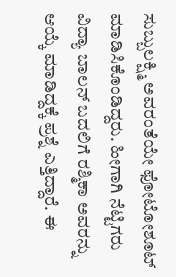ಸುಬ್ಬುಲಕ್ಷ್ಮಿ ಅವರಂತೆಯೇ ಫೋಟೋಶೂಟ್ ಮಾಡಿಸಿಕೊಂಡಿದ್ದರು. ಹೀಗಾಗಿ ನೆಟ್ಟಿಗರು ವಿದ್ಯಾ ಬಾಲನ್ ಬದಲಿಗೆ ರಶ್ಮಿಕಾ ಅವರನ್ನು ಆಯ್ಕೆ ಮಾಡಿದ್ದಕ್ಕೆ ಪ್ರಶ್ನೆ ಎತ್ತಿದ್ದಾರೆ. ಈ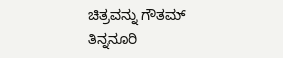ಚಿತ್ರವನ್ನು ಗೌತಮ್ ತಿನ್ನನೂರಿ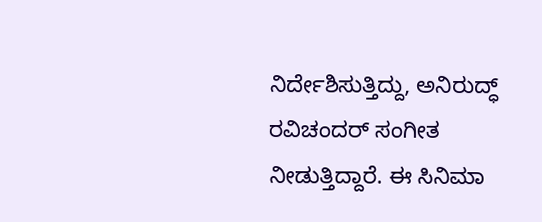ನಿರ್ದೇಶಿಸುತ್ತಿದ್ದು, ಅನಿರುದ್ಧ್ ರವಿಚಂದರ್ ಸಂಗೀತ ನೀಡುತ್ತಿದ್ದಾರೆ. ಈ ಸಿನಿಮಾ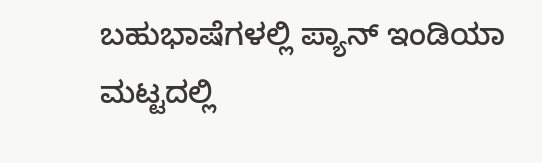ಬಹುಭಾಷೆಗಳಲ್ಲಿ ಪ್ಯಾನ್ ಇಂಡಿಯಾ ಮಟ್ಟದಲ್ಲಿ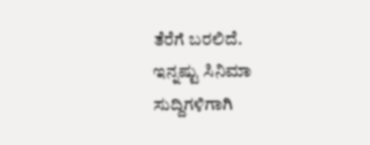ತೆರೆಗೆ ಬರಲಿದೆ.
ಇನ್ನಷ್ಟು ಸಿನಿಮಾ ಸುದ್ದಿಗಳಿಗಾಗಿ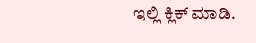ಇಲ್ಲಿ ಕ್ಲಿಕ್ ಮಾಡಿ.